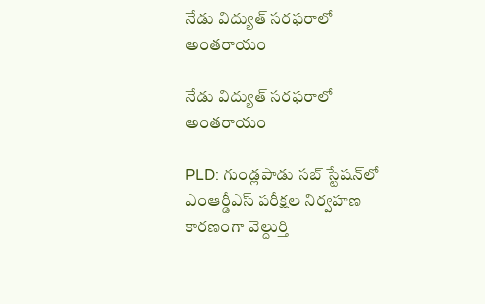నేడు విద్యుత్ సరఫరాలో అంతరాయం

నేడు విద్యుత్ సరఫరాలో అంతరాయం

PLD: గుండ్లపాడు సబ్‌ స్టేషన్‌లో ఎంఆర్డీఎస్ పరీక్షల నిర్వహణ కారణంగా వెల్దుర్తి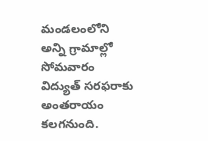మండలంలోని అన్ని గ్రామాల్లో సోమవారం విద్యుత్ సరఫరాకు అంతరాయం కలగనుంది.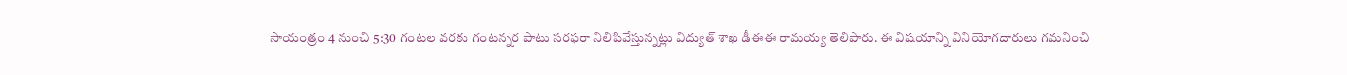సాయంత్రం 4 నుంచి 5:30 గంటల వరకు గంటన్నర పాటు సరఫరా నిలిపివేస్తున్నట్లు విద్యుత్ శాఖ డీఈఈ రామయ్య తెలిపారు. ఈ విషయాన్ని వినియోగదారులు గమనించి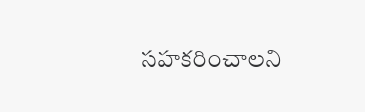సహకరించాలని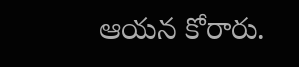ఆయన కోరారు.